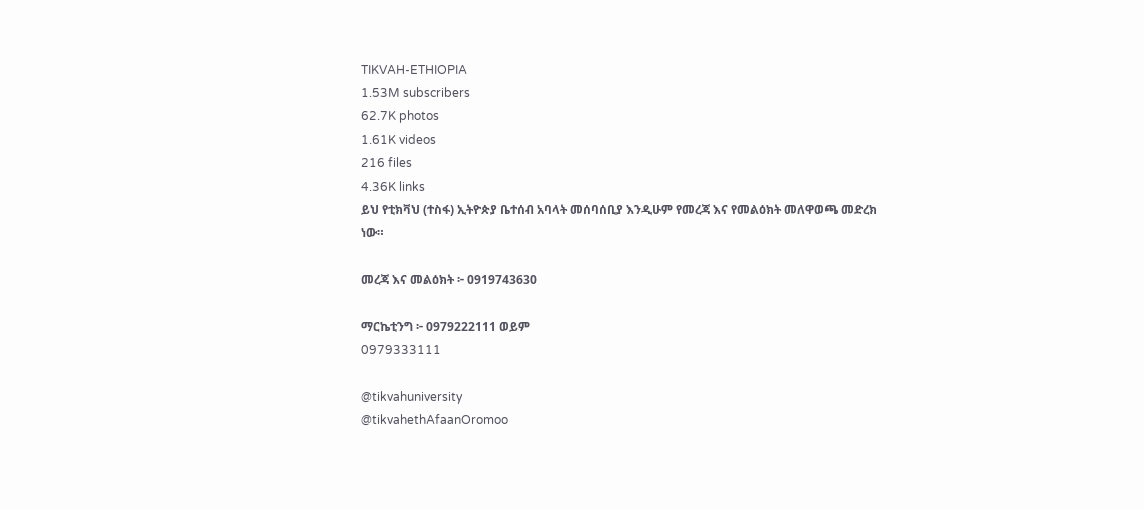TIKVAH-ETHIOPIA
1.53M subscribers
62.7K photos
1.61K videos
216 files
4.36K links
ይህ የቲክቫህ (ተስፋ) ኢትዮጵያ ቤተሰብ አባላት መሰባሰቢያ እንዲሁም የመረጃ እና የመልዕክት መለዋወጫ መድረክ ነው።

መረጃ እና መልዕክት ፦ 0919743630

ማርኬቲንግ ፦ 0979222111 ወይም
0979333111

@tikvahuniversity
@tikvahethAfaanOromoo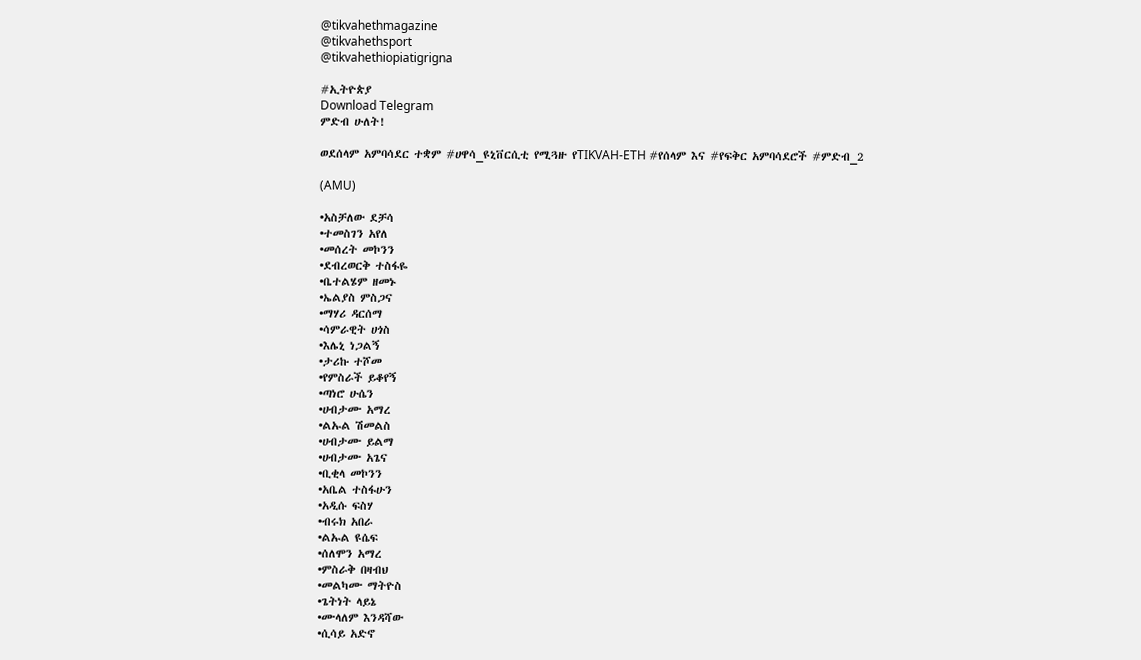@tikvahethmagazine
@tikvahethsport
@tikvahethiopiatigrigna

#ኢትዮጵያ
Download Telegram
ምድብ ሁለት!

ወደሰላም አምባሳደር ተቋም #ሀዋሳ_ዩኒቨርሲቲ የሚጓዙ የTIKVAH-ETH #የሰላም እና #የፍቅር አምባሳደሮች #ምድብ_2

(AMU)

•አስቻለው ደቻሳ
•ተመስገን አየለ
•መሰረት መኮንን
•ደብረወርቅ ተስፋዬ
•ቤተልሄም ዘመኑ
•ኤልያስ ምስጋና
•ማሃሪ ዳርሰማ
•ሳምራዊት ሀጎስ
•እሌኒ ነጋልኝ
•ታሪኩ ተሾመ
•የምስራች ይቆየኝ
•ጣነሮ ሁሴን
•ሀብታሙ አማረ
•ልኡል ሽመልስ
•ሀብታሙ ይልማ
•ሀብታሙ አጌና
•ቢቂላ መኮንን
•አቤል ተስፋሁን
•አዲሱ ፍስሃ
•ብሩክ አበራ
•ልኡል ዩሴፍ
•ሰለሞን አማረ
•ምስራቅ በዛብህ
•መልካሙ ማትዮስ
•ጌትነት ላይኔ
•ሙላለም እንዳሻው
•ሲሳይ አድኖ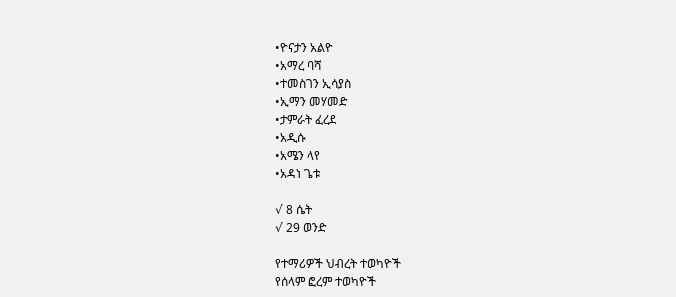•ዮናታን አልዮ
•አማረ ባሻ
•ተመስገን ኢሳያስ
•ኢማን መሃመድ
•ታምራት ፈረደ
•አዲሱ
•አሜን ላየ
•አዳነ ጌቱ

√ 8 ሴት
√ 29 ወንድ

የተማሪዎች ህብረት ተወካዮች
የሰላም ፎረም ተወካዮች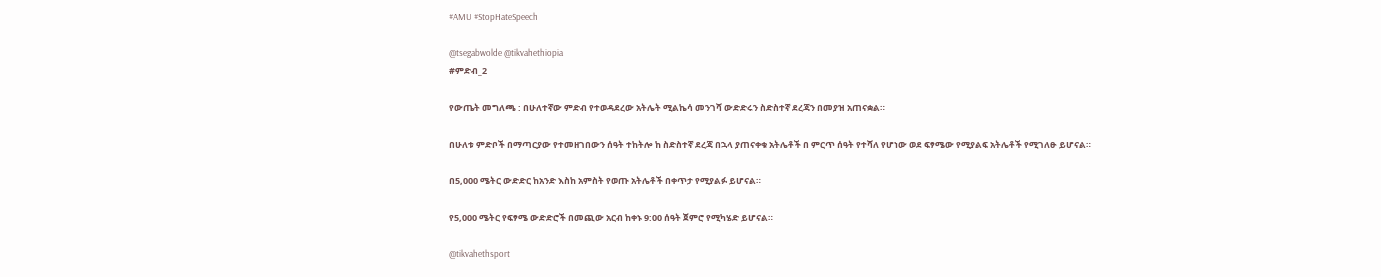#AMU #StopHateSpeech

@tsegabwolde @tikvahethiopia
#ምድብ_2

የውጤት መግለጫ : በሁለተኛው ምድብ የተወዳደረው አትሌት ሚልኬሳ መንገሻ ውድድሩን ስድስተኛ ደረጃን በመያዝ አጠናቋል።

በሁለቱ ምድቦች በማጣርያው የተመዘገበውን ሰዓት ተከትሎ ከ ስድስተኛ ደረጃ በኋላ ያጠናቀቁ አትሌቶች በ ምርጥ ሰዓት የተሻለ የሆነው ወደ ፍፃሜው የሚያልፍ አትሌቶች የሚገለፁ ይሆናል።

በ5,000 ሜትር ውድድር ከአንድ እስከ አምስት የወጡ አትሌቶች በቀጥታ የሚያልፉ ይሆናል።

የ5,000 ሜትር የፍፃሜ ውድድሮች በመጪው አርብ ከቀኑ 9:00 ሰዓት ጀምሮ የሚካሄድ ይሆናል።

@tikvahethsport